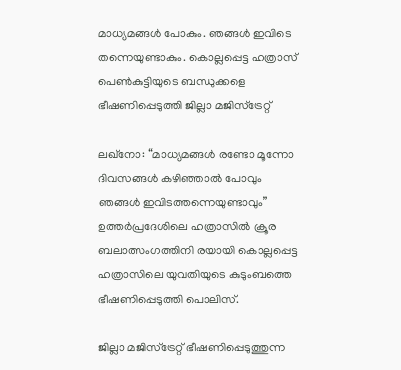മാധ്യമങ്ങൾ പോകും. ഞങ്ങൾ ഇവിടെ തന്നെയുണ്ടാകും. കൊല്ലപ്പെട്ട ഹത്രാസ് പെൺകുട്ടിയുടെ ബന്ധുക്കളെ ഭീഷണിപ്പെടുത്തി ജില്ലാ മജിസ്ട്രേറ്റ്

ലഖ്‌നോ: “മാധ്യമങ്ങള്‍ രണ്ടോ മൂന്നോ ദിവസങ്ങള്‍ കഴിഞ്ഞാല്‍ പോവും ഞങ്ങള്‍ ഇവിടത്തന്നെയുണ്ടാവും” ഉത്തര്‍പ്രദേശിലെ ഹത്രാസിൽ ക്രൂര ബലാത്സംഗത്തിനി രയായി കൊല്ലപ്പെട്ട ഹത്രാസിലെ യുവതിയുടെ കുടുംബത്തെ ഭീഷണിപ്പെടുത്തി പൊലിസ്.

ജില്ലാ മജിസ്‌ട്രേറ്റ് ഭീഷണിപ്പെടുത്തുന്ന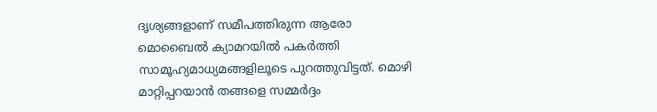ദൃശ്യങ്ങളാണ് സമീപത്തിരുന്ന ആരോ മൊബൈല്‍ ക്യാമറയില്‍ പകര്‍ത്തി സാമൂഹ്യമാധ്യമങ്ങളിലൂടെ പുറത്തുവിട്ടത്. മൊഴി മാറ്റിപ്പറയാന്‍ തങ്ങളെ സമ്മർദ്ദം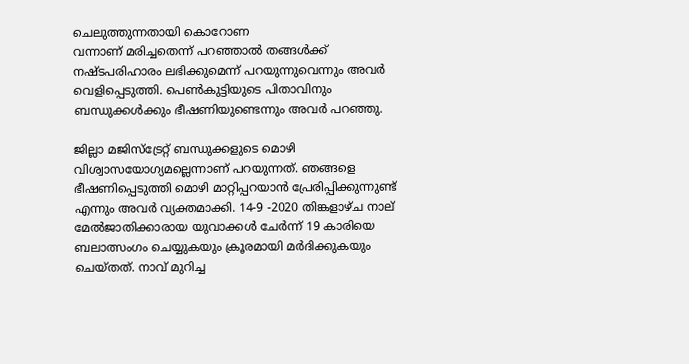ചെലുത്തുന്നതായി കൊറോണ
വന്നാണ് മരിച്ചതെന്ന് പറഞ്ഞാല്‍ തങ്ങള്‍ക്ക് നഷ്ടപരിഹാരം ലഭിക്കുമെന്ന് പറയുന്നുവെന്നും അവർ വെളിപ്പെടുത്തി. പെൺകുട്ടിയുടെ പിതാവിനും ബന്ധുക്കൾക്കും ഭീഷണിയുണ്ടെന്നും അവർ പറഞ്ഞു.

ജില്ലാ മജിസ്‌ട്രേറ്റ് ബന്ധുക്കളുടെ മൊഴി വിശ്വാസയോഗ്യമല്ലെന്നാണ് പറയുന്നത്. ഞങ്ങളെ ഭീഷണിപ്പെടുത്തി മൊഴി മാറ്റിപ്പറയാന്‍ പ്രേരിപ്പിക്കുന്നുണ്ട് എന്നും അവർ വ്യക്തമാക്കി. 14-9 -2020 തിങ്കളാഴ്ച നാല് മേല്‍ജാതിക്കാരായ യുവാക്കള്‍ ചേര്‍ന്ന് 19 കാരിയെ ബലാത്സംഗം ചെയ്യുകയും ക്രൂരമായി മര്‍ദിക്കുകയും ചെയ്തത്. നാവ് മുറിച്ച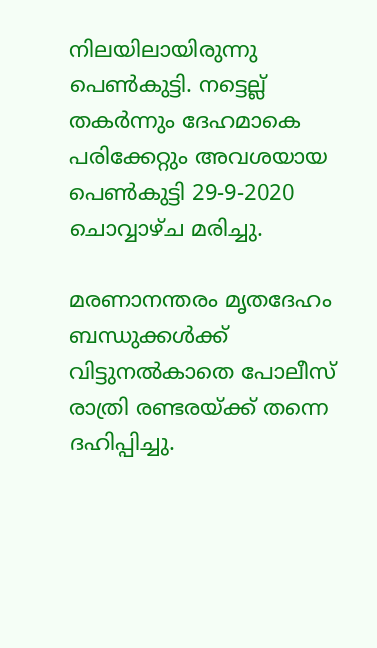നിലയിലായിരുന്നു പെൺകുട്ടി. നട്ടെല്ല് തകർന്നും ദേഹമാകെ പരിക്കേറ്റും അവശയായ പെൺകുട്ടി 29-9-2020 ചൊവ്വാഴ്ച മരിച്ചു.

മരണാനന്തരം മൃതദേഹം ബന്ധുക്കള്‍ക്ക് വിട്ടുനല്‍കാതെ പോലീസ് രാത്രി രണ്ടരയ്ക്ക് തന്നെ ദഹിപ്പിച്ചു.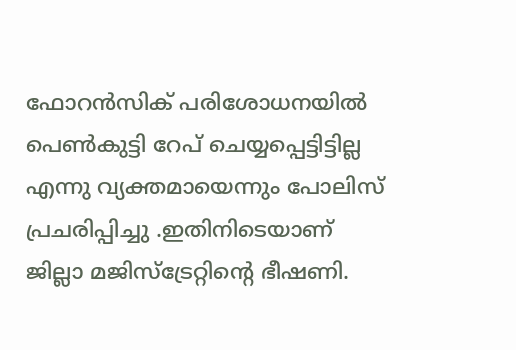ഫോറൻസിക് പരിശോധനയിൽ പെൺകുട്ടി റേപ് ചെയ്യപ്പെട്ടിട്ടില്ല എന്നു വ്യക്തമായെന്നും പോലിസ് പ്രചരിപ്പിച്ചു .ഇതിനിടെയാണ് ജില്ലാ മജിസ്ട്രേറ്റിൻ്റെ ഭീഷണി.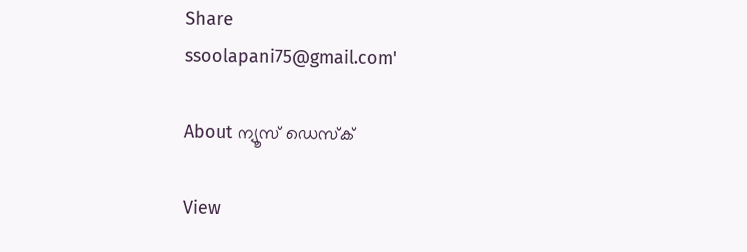Share
ssoolapani75@gmail.com'

About ന്യൂസ് ഡെസ്ക്

View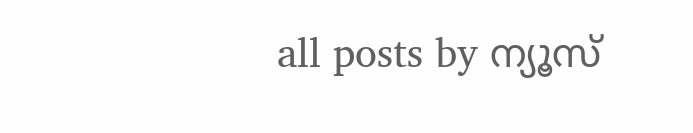all posts by ന്യൂസ്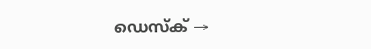ഡെസ്ക് →